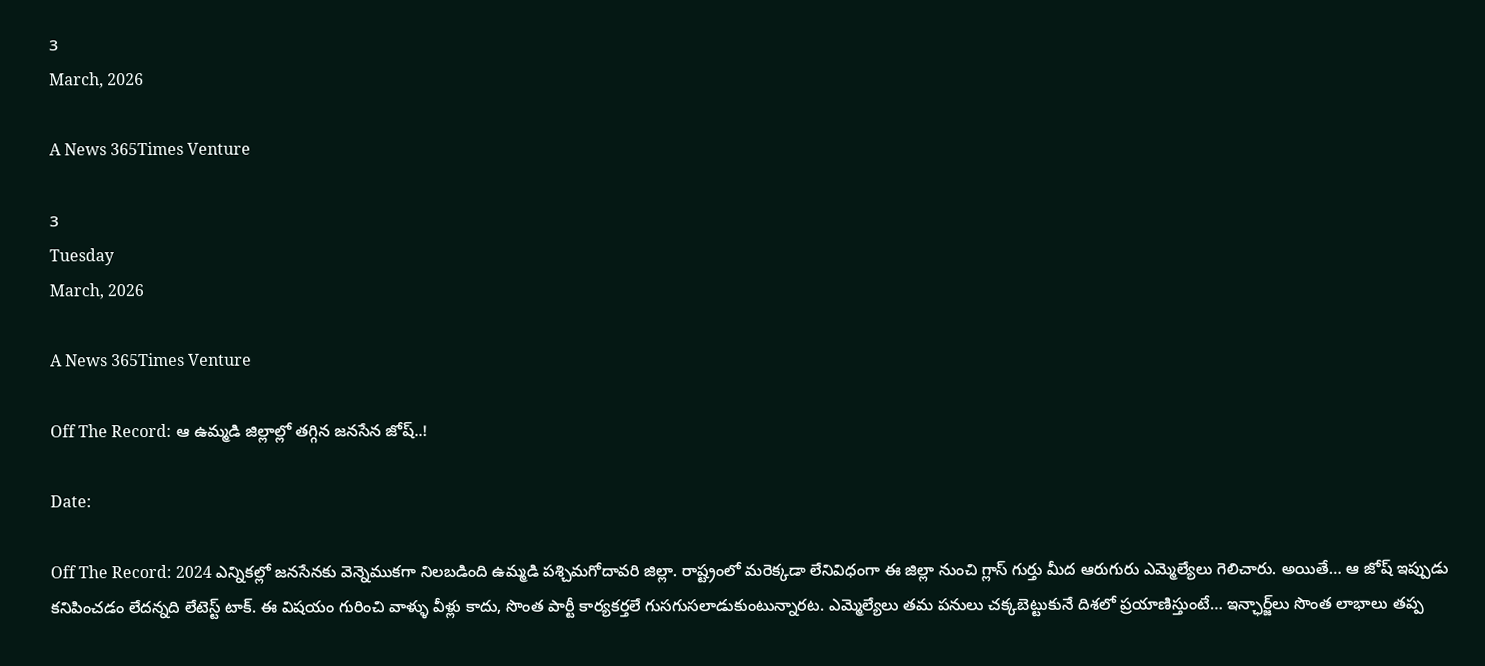3
March, 2026

A News 365Times Venture

3
Tuesday
March, 2026

A News 365Times Venture

Off The Record: ఆ ఉమ్మడి జిల్లాల్లో తగ్గిన జనసేన జోష్..!

Date:

Off The Record: 2024 ఎన్నికల్లో జనసేనకు వెన్నెముకగా నిలబడింది ఉమ్మడి పశ్చిమగోదావరి జిల్లా. రాష్ట్రంలో మరెక్కడా లేనివిధంగా ఈ జిల్లా నుంచి గ్లాస్‌ గుర్తు మీద ఆరుగురు ఎమ్మెల్యేలు గెలిచారు. అయితే… ఆ జోష్‌ ఇప్పుడు కనిపించడం లేదన్నది లేటెస్ట్‌ టాక్‌. ఈ విషయం గురించి వాళ్ళు వీళ్లు కాదు, సొంత పార్టీ కార్యకర్తలే గుసగుసలాడుకుంటున్నారట. ఎమ్మెల్యేలు తమ పనులు చక్కబెట్టుకునే దిశలో ప్రయాణిస్తుంటే… ఇన్ఛార్జ్‌లు సొంత లాభాలు తప్ప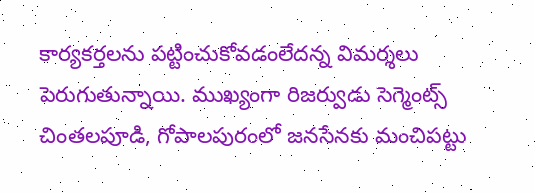కార్యకర్తలను పట్టించుకోవడంలేదన్న విమర్శలు పెరుగుతున్నాయి. ముఖ్యంగా రిజర్వుడు సెగ్మెంట్స్ చింతలపూడి, గోపాలపురంలో జనసేనకు మంచిపట్టు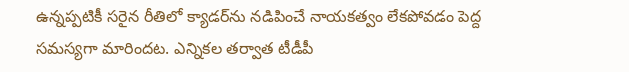ఉన్నప్పటికీ సరైన రీతిలో క్యాడర్‌ను నడిపించే నాయకత్వం లేకపోవడం పెద్ద సమస్యగా మారిందట. ఎన్నికల తర్వాత టీడీపీ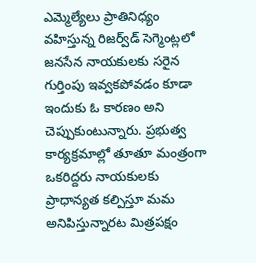ఎమ్మెల్యేలు ప్రాతినిధ్యం వహిస్తున్న రిజర్వ్‌డ్‌ సెగ్మెంట్లలో జనసేన నాయకులకు సరైన గుర్తింపు ఇవ్వకపోవడం కూడా ఇందుకు ఓ కారణం అని చెప్పుకుంటున్నారు. ప్రభుత్వ కార్యక్రమాల్లో తూతూ మంత్రంగా ఒకరిద్దరు నాయకులకు ప్రాధాన్యత కల్పిస్తూ మమ అనిపిస్తున్నారట మిత్రపక్షం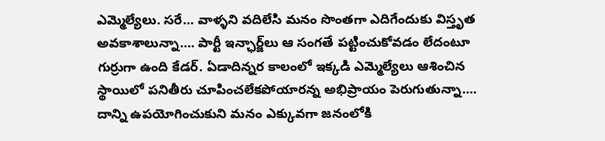ఎమ్మెల్యేలు. సరే… వాళ్ళని వదిలేసి మనం సొంతగా ఎదిగేందుకు విస్తృత అవకాశాలున్నా…. పార్టీ ఇన్ఛార్జ్‌లు ఆ సంగతే పట్టించుకోవడం లేదంటూ గుర్రుగా ఉంది కేడర్‌. ఏడాదిన్నర కాలంలో ఇక్కడి ఎమ్మెల్యేలు ఆశించిన స్థాయిలో పనితీరు చూపించలేకపోయారన్న అభిప్రాయం పెరుగుతున్నా…. దాన్ని ఉపయోగించుకుని మనం ఎక్కువగా జనంలోకి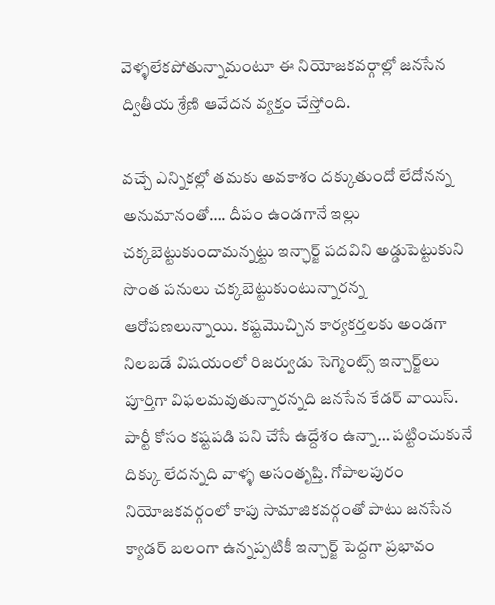వెళ్ళలేకపోతున్నామంటూ ఈ నియోజకవర్గాల్లో జనసేన ద్వితీయ శ్రేణి ఆవేదన వ్యక్తం చేస్తోంది.

వచ్చే ఎన్నికల్లో తమకు అవకాశం దక్కుతుందో లేదోనన్న అనుమానంతో…. దీపం ఉండగానే ఇల్లు చక్కబెట్టుకుందామన్నట్టు ఇన్ఛార్జ్‌ పదవిని అడ్డుపెట్టుకుని సొంత పనులు చక్కబెట్టుకుంటున్నారన్న ఆరోపణలున్నాయి. కష్టమొచ్చిన కార్యకర్తలకు అండగా నిలబడే విషయంలో రిజర్వుడు సెగ్మెంట్స్‌ ఇన్చార్జ్‌లు పూర్తిగా విఫలమవుతున్నారన్నది జనసేన కేడర్‌ వాయిస్‌. పార్టీ కోసం కష్టపడి పని చేసే ఉద్దేశం ఉన్నా… పట్టించుకునే దిక్కు లేదన్నది వాళ్ళ అసంతృప్తి. గోపాలపురం నియోజకవర్గంలో కాపు సామాజికవర్గంతో పాటు జనసేన క్యాడర్ బలంగా ఉన్నప్పటికీ ఇన్చార్జ్ పెద్దగా ప్రభావం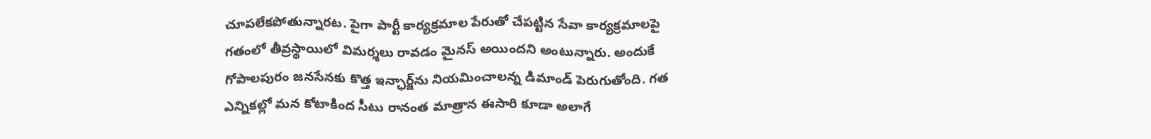చూపలేకపోతున్నారట. పైగా పార్టీ కార్యక్రమాల పేరుతో చేపట్టిన సేవా కార్యక్రమాలపై గతంలో తీవ్రస్థాయిలో విమర్శలు రావడం మైనస్‌ అయిందని అంటున్నారు. అందుకే గోపాలపురం జనసేనకు కొత్త ఇన్ఛార్జ్‌ను నియమించాలన్న డిమాండ్‌ పెరుగుతోంది. గత ఎన్నికల్లో మన కోటాకింద సీటు రానంత మాత్రాన ఈసారి కూడా అలాగే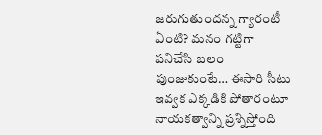జరుగుతుందన్న గ్యారంటీ ఏంటి? మనం గట్టిగా పనిచేసి బలం పుంజుకుంటే… ఈసారి సీటు ఇవ్వక ఎక్కడికి పోతారంటూ నాయకత్వాన్ని ప్రశ్నిస్తోంది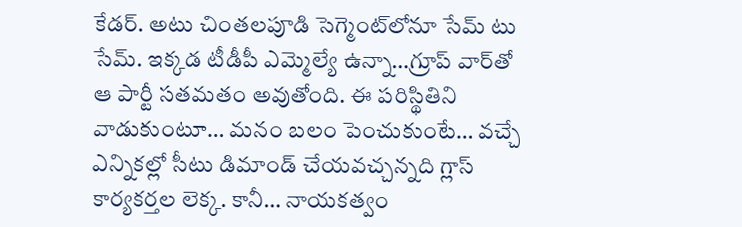కేడర్‌. అటు చింతలపూడి సెగ్మెంట్‌లోనూ సేమ్‌ టు సేమ్‌. ఇక్కడ టీడీపీ ఎమ్మెల్యే ఉన్నా…గ్రూప్‌ వార్‌తో ఆ పార్టీ సతమతం అవుతోంది. ఈ పరిస్థితిని వాడుకుంటూ… మనం బలం పెంచుకుంటే… వచ్చే ఎన్నికల్లో సీటు డిమాండ్‌ చేయవచ్చన్నది గ్లాస్‌ కార్యకర్తల లెక్క. కానీ… నాయకత్వం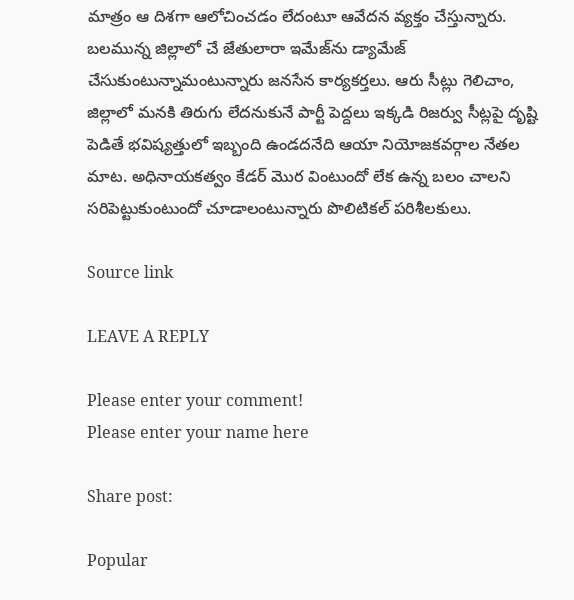మాత్రం ఆ దిశగా ఆలోచించడం లేదంటూ ఆవేదన వ్యక్తం చేస్తున్నారు. బలమున్న జిల్లాలో చే జేతులారా ఇమేజ్‌ను డ్యామేజ్‌ చేసుకుంటున్నామంటున్నారు జనసేన కార్యకర్తలు. ఆరు సీట్లు గెలిచాం, జిల్లాలో మనకి తిరుగు లేదనుకునే పార్టీ పెద్దలు ఇక్కడి రిజర్వు సీట్లపై దృష్టి పెడితే భవిష్యత్తులో ఇబ్బంది ఉండదనేది ఆయా నియోజకవర్గాల నేతల మాట. అధినాయకత్వం కేడర్‌ మొర వింటుందో లేక ఉన్న బలం చాలని సరిపెట్టుకుంటుందో చూడాలంటున్నారు పొలిటికల్‌ పరిశీలకులు.

Source link

LEAVE A REPLY

Please enter your comment!
Please enter your name here

Share post:

Popular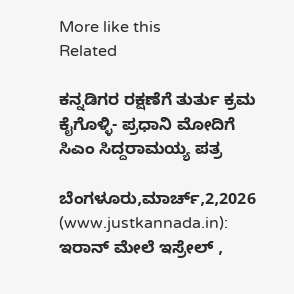More like this
Related

ಕನ್ನಡಿಗರ ರಕ್ಷಣೆಗೆ ತುರ್ತು ಕ್ರಮ ಕೈಗೊಳ್ಳಿ- ಪ್ರಧಾನಿ ಮೋದಿಗೆ ಸಿಎಂ ಸಿದ್ದರಾಮಯ್ಯ ಪತ್ರ

ಬೆಂಗಳೂರು,ಮಾರ್ಚ್,2,2026 (www.justkannada.in):  ಇರಾನ್ ಮೇಲೆ ಇಸ್ರೇಲ್ ,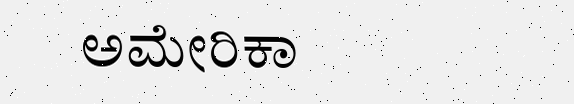ಅಮೇರಿಕಾ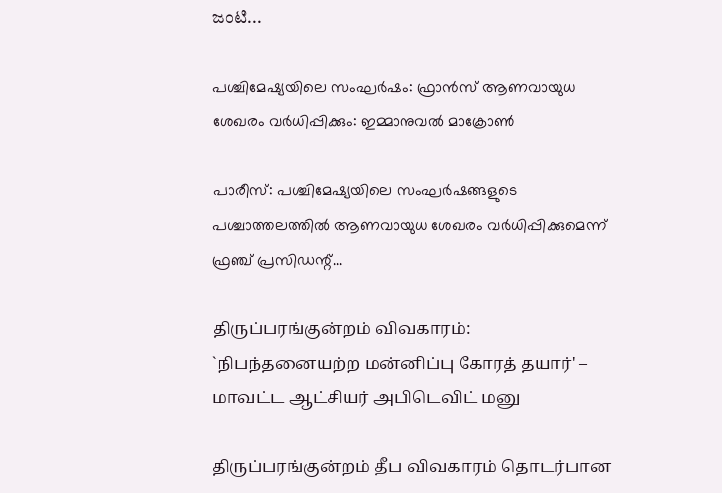ಜಂಟಿ...

പശ്ചിമേഷ്യയിലെ സംഘര്‍ഷം: ഫ്രാന്‍സ് ആണവായുധ ശേഖരം വര്‍ധിപ്പിക്കും: ഇമ്മാനുവല്‍ മാക്രോണ്‍

പാരീസ്: പശ്ചിമേഷ്യയിലെ സംഘര്‍ഷങ്ങളുടെ പശ്ചാത്തലത്തില്‍ ആണവായുധ ശേഖരം വര്‍ധിപ്പിക്കുമെന്ന് ഫ്രഞ്ച് പ്രസിഡന്റ്...

திருப்பரங்குன்றம் விவகாரம்: `நிபந்தனையற்ற மன்னிப்பு கோரத் தயார்' – மாவட்ட ஆட்சியர் அபிடெவிட் மனு

திருப்பரங்குன்றம் தீப விவகாரம் தொடர்பான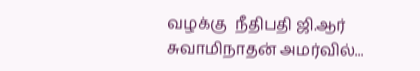வழக்கு  நீதிபதி ஜி.ஆர் சுவாமிநாதன் அமர்வில்...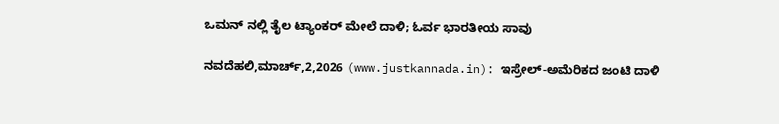ಒಮನ್ ನಲ್ಲಿ ತೈಲ ಟ್ಯಾಂಕರ್‌ ಮೇಲೆ ದಾಳಿ; ಓರ್ವ ಭಾರತೀಯ ಸಾವು

ನವದೆಹಲಿ,ಮಾರ್ಚ್,2,2026 (www.justkannada.in): ಇಸ್ರೇಲ್‌-ಅಮೆರಿಕದ ಜಂಟಿ ದಾಳಿ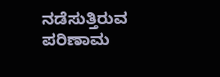ನಡೆಸುತ್ತಿರುವ ಪರಿಣಾಮ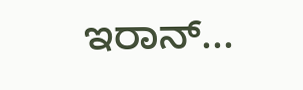ಇರಾನ್‌...